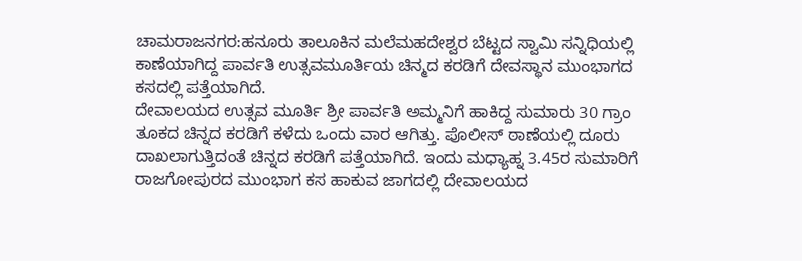ಚಾಮರಾಜನಗರ:ಹನೂರು ತಾಲೂಕಿನ ಮಲೆಮಹದೇಶ್ವರ ಬೆಟ್ಟದ ಸ್ವಾಮಿ ಸನ್ನಿಧಿಯಲ್ಲಿ ಕಾಣೆಯಾಗಿದ್ದ ಪಾರ್ವತಿ ಉತ್ಸವಮೂರ್ತಿಯ ಚಿನ್ಮದ ಕರಡಿಗೆ ದೇವಸ್ಥಾನ ಮುಂಭಾಗದ ಕಸದಲ್ಲಿ ಪತ್ತೆಯಾಗಿದೆ.
ದೇವಾಲಯದ ಉತ್ಸವ ಮೂರ್ತಿ ಶ್ರೀ ಪಾರ್ವತಿ ಅಮ್ಮನಿಗೆ ಹಾಕಿದ್ದ ಸುಮಾರು 30 ಗ್ರಾಂ‌ ತೂಕದ ಚಿನ್ನದ ಕರಡಿಗೆ ಕಳೆದು ಒಂದು ವಾರ ಆಗಿತ್ತು. ಪೊಲೀಸ್ ಠಾಣೆಯಲ್ಲಿ ದೂರು ದಾಖಲಾಗುತ್ತಿದಂತೆ ಚಿನ್ನದ ಕರಡಿಗೆ ಪತ್ತೆಯಾಗಿದೆ. ಇಂದು ಮಧ್ಯಾಹ್ನ‌ 3.45ರ‌ ಸುಮಾರಿಗೆ ರಾಜಗೋಪುರದ ಮುಂಭಾಗ ಕಸ ಹಾಕುವ ಜಾಗದಲ್ಲಿ ದೇವಾಲಯದ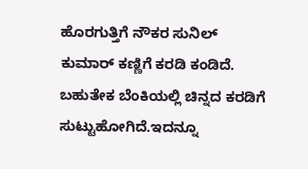ಹೊರಗುತ್ತಿಗೆ ನೌಕರ ಸುನಿಲ್ ಕುಮಾರ್ ಕಣ್ಣಿಗೆ ಕರಡಿ ಕಂಡಿದೆ. ಬಹುತೇಕ ಬೆಂಕಿಯಲ್ಲಿ ಚಿನ್ನದ ಕರಡಿಗೆ ಸುಟ್ಟುಹೋಗಿದೆ.ಇದನ್ನೂ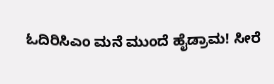ಓದಿರಿಸಿಎಂ ಮನೆ ಮುಂದೆ ಹೈಡ್ರಾಮ! ಸೀರೆ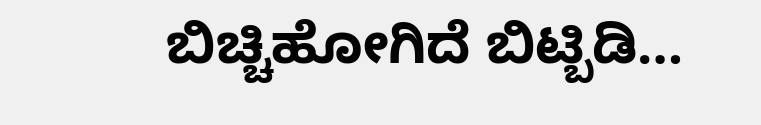ಬಿಚ್ಚಿಹೋಗಿದೆ ಬಿಟ್ಬಿಡಿ…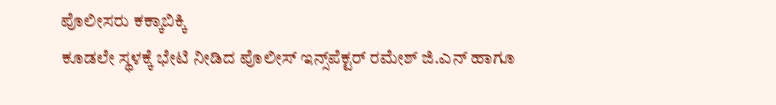ಪೊಲೀಸರು ಕಕ್ಕಾಬಿಕ್ಕಿ
ಕೂಡಲೇ ಸ್ಥಳಕ್ಕೆ ಭೇಟಿ ನೀಡಿದ ಪೊಲೀಸ್ ಇನ್ಸ್‌ಪೆಕ್ಟರ್ ರಮೇಶ್ ಜಿ.ಎನ್ ಹಾಗೂ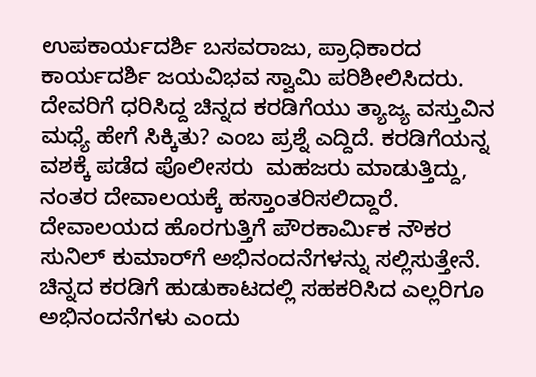ಉಪಕಾರ್ಯದರ್ಶಿ ಬಸವರಾಜು, ಪ್ರಾಧಿಕಾರದ ಕಾರ್ಯದರ್ಶಿ ಜಯವಿಭವ ಸ್ವಾಮಿ ಪರಿಶೀಲಿಸಿದರು. ದೇವರಿಗೆ ಧರಿಸಿದ್ದ ಚಿನ್ನದ ಕರಡಿಗೆಯು ತ್ಯಾಜ್ಯ ವಸ್ತುವಿನ ಮಧ್ಯೆ‌ ಹೇಗೆ ಸಿಕ್ಕಿತು? ಎಂಬ ಪ್ರಶ್ನೆ ಎದ್ದಿದೆ. ಕರಡಿಗೆಯನ್ನ ವಶಕ್ಕೆ ಪಡೆದ ಪೊಲೀಸರು  ಮಹಜರು ಮಾಡುತ್ತಿದ್ದು, ನಂತರ ದೇವಾಲಯಕ್ಕೆ ಹಸ್ತಾಂತರಿಸಲಿದ್ದಾರೆ.
ದೇವಾಲಯದ‌ ಹೊರಗುತ್ತಿಗೆ ಪೌರಕಾರ್ಮಿಕ ನೌಕರ ಸುನಿಲ್ ಕುಮಾರ್‌ಗೆ ಅಭಿನಂದನೆಗಳನ್ನು ಸಲ್ಲಿಸುತ್ತೇನೆ. ಚಿನ್ನದ ಕರಡಿಗೆ ಹುಡುಕಾಟದಲ್ಲಿ ಸಹಕರಿಸಿದ ಎಲ್ಲರಿಗೂ ಅಭಿನಂದನೆಗಳು ಎಂದು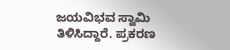ಜಯವಿಭವ ಸ್ವಾಮಿ ತಿಳಿಸಿದ್ದಾರೆ. ಪ್ರಕರಣ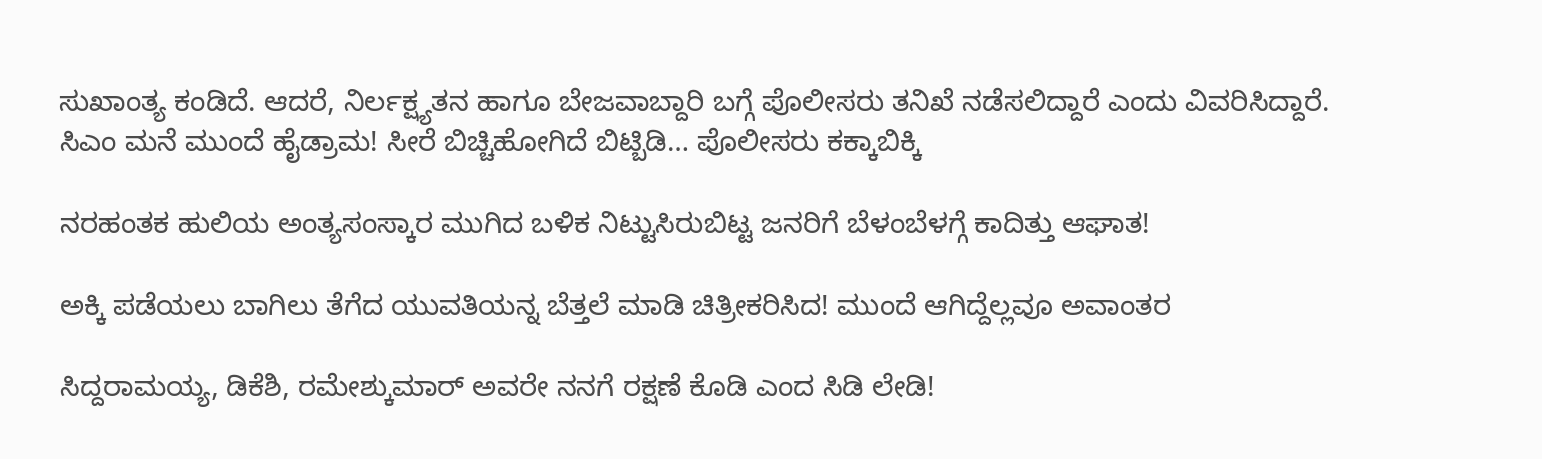ಸುಖಾಂತ್ಯ ಕಂಡಿದೆ. ಆದರೆ, ನಿರ್ಲಕ್ಷ್ಯತನ ಹಾಗೂ‌ ಬೇಜವಾಬ್ದಾರಿ ಬಗ್ಗೆ‌ ಪೊಲೀಸರು ತನಿಖೆ ನಡೆಸಲಿದ್ದಾರೆ ಎಂದು ವಿವರಿಸಿದ್ದಾರೆ.
ಸಿಎಂ ಮನೆ ಮುಂದೆ ಹೈಡ್ರಾಮ! ಸೀರೆ ಬಿಚ್ಚಿಹೋಗಿದೆ ಬಿಟ್ಬಿಡಿ… ಪೊಲೀಸರು ಕಕ್ಕಾಬಿಕ್ಕಿ

ನರಹಂತಕ ಹುಲಿಯ ಅಂತ್ಯಸಂಸ್ಕಾರ ಮುಗಿದ ಬಳಿಕ ನಿಟ್ಟುಸಿರುಬಿಟ್ಟ ಜನರಿಗೆ ಬೆಳಂಬೆಳಗ್ಗೆ ಕಾದಿತ್ತು ಆಘಾತ!

ಅಕ್ಕಿ ಪಡೆಯಲು ಬಾಗಿಲು ತೆಗೆದ ಯುವತಿಯನ್ನ ಬೆತ್ತಲೆ ಮಾಡಿ ಚಿತ್ರೀಕರಿಸಿದ! ಮುಂದೆ ಆಗಿದ್ದೆಲ್ಲವೂ ಅವಾಂತರ

ಸಿದ್ದರಾಮಯ್ಯ, ಡಿಕೆಶಿ, ರಮೇಶ್ಕುಮಾರ್ ಅವರೇ ನನಗೆ ರಕ್ಷಣೆ ಕೊಡಿ ಎಂದ ಸಿಡಿ ಲೇಡಿ!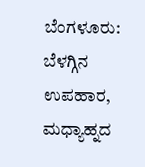ಬೆಂಗಳೂರು: ಬೆಳಗ್ಗಿನ ಉಪಹಾರ, ಮಧ್ಯಾಹ್ನದ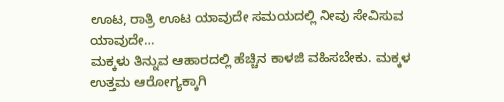ಊಟ, ರಾತ್ರಿ ಊಟ ಯಾವುದೇ ಸಮಯದಲ್ಲಿ ನೀವು ಸೇವಿಸುವ ಯಾವುದೇ…
ಮಕ್ಕಳು ತಿನ್ನುವ ಆಹಾರದಲ್ಲಿ ಹೆಚ್ಚಿನ ಕಾಳಜಿ ವಹಿಸಬೇಕು. ಮಕ್ಕಳ ಉತ್ತಮ ಆರೋಗ್ಯಕ್ಕಾಗಿ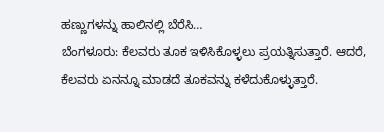ಹಣ್ಣುಗಳನ್ನು ಹಾಲಿನಲ್ಲಿ ಬೆರೆಸಿ…
ಬೆಂಗಳೂರು: ಕೆಲವರು ತೂಕ ಇಳಿಸಿಕೊಳ್ಳಲು ಪ್ರಯತ್ನಿಸುತ್ತಾರೆ. ಆದರೆ, ಕೆಲವರು ಏನನ್ನೂ ಮಾಡದೆ ತೂಕವನ್ನು ಕಳೆದುಕೊಳ್ಳುತ್ತಾರೆ.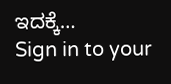ಇದಕ್ಕೆ…
Sign in to your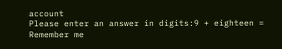account
Please enter an answer in digits:9 + eighteen =
Remember me